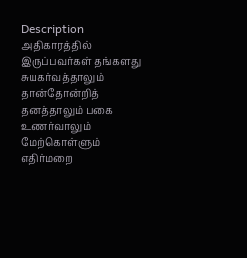Description
அதிகாரத்தில் இருப்பவர்கள் தங்களது சுயகர்வத்தாலும் தான்தோன்றித் தனத்தாலும் பகை உணர்வாலும் மேற்கொள்ளும் எதிர்மறை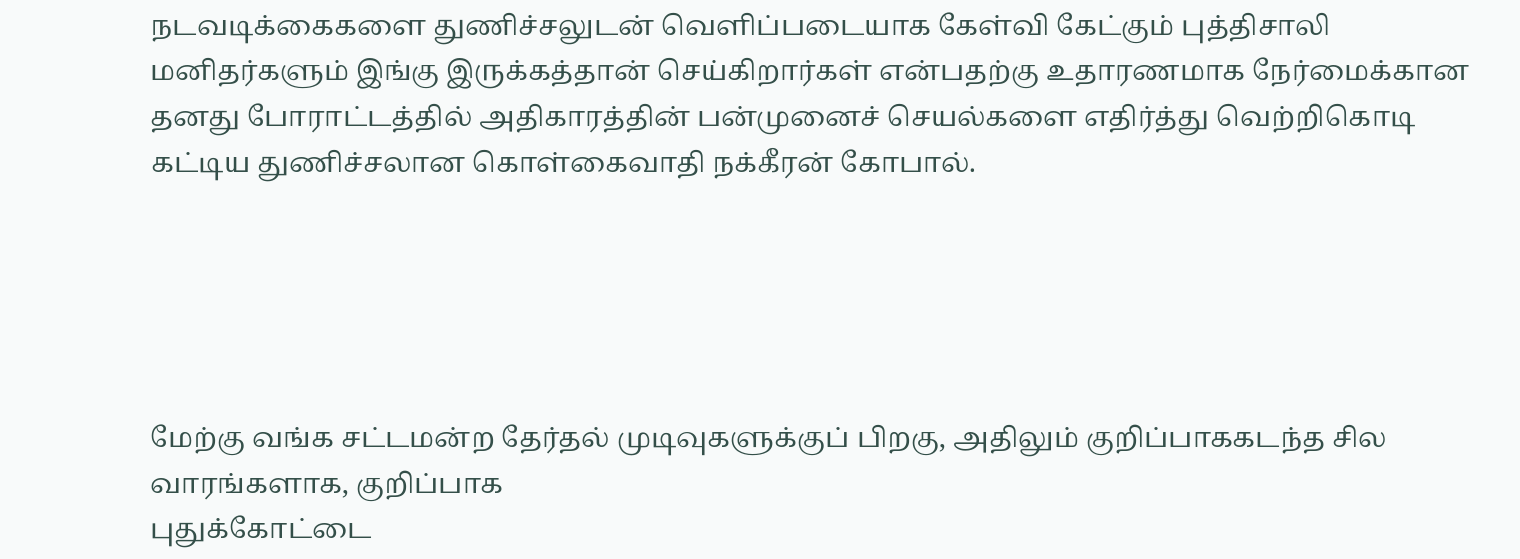நடவடிக்கைகளை துணிச்சலுடன் வெளிப்படையாக கேள்வி கேட்கும் புத்திசாலி மனிதர்களும் இங்கு இருக்கத்தான் செய்கிறார்கள் என்பதற்கு உதாரணமாக நேர்மைக்கான தனது போராட்டத்தில் அதிகாரத்தின் பன்முனைச் செயல்களை எதிர்த்து வெற்றிகொடி கட்டிய துணிச்சலான கொள்கைவாதி நக்கீரன் கோபால்.





மேற்கு வங்க சட்டமன்ற தேர்தல் முடிவுகளுக்குப் பிறகு, அதிலும் குறிப்பாககடந்த சில வாரங்களாக, குறிப்பாக
புதுக்கோட்டை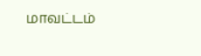மாவட்டம்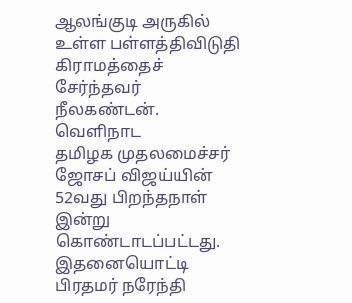ஆலங்குடி அருகில் உள்ள பள்ளத்திவிடுதி கிராமத்தைச் சேர்ந்தவர் நீலகண்டன். வெளிநாட
தமிழக முதலமைச்சர் ஜோசப் விஜய்யின் 52வது பிறந்தநாள் இன்று கொண்டாடப்பட்டது. இதனையொட்டி பிரதமர் நரேந்தி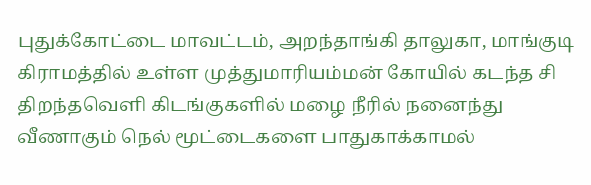புதுக்கோட்டை மாவட்டம், அறந்தாங்கி தாலுகா, மாங்குடி கிராமத்தில் உள்ள முத்துமாரியம்மன் கோயில் கடந்த சி
திறந்தவெளி கிடங்குகளில் மழை நீரில் நனைந்து வீணாகும் நெல் மூட்டைகளை பாதுகாக்காமல்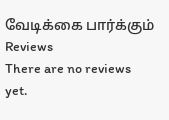வேடிக்கை பார்க்கும்
Reviews
There are no reviews yet.